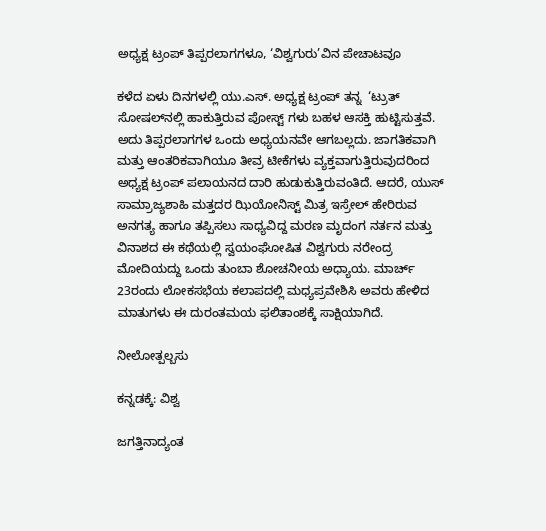ಅಧ್ಯಕ್ಷ ಟ್ರಂಪ್‌ ತಿಪ್ಪರಲಾಗಗಳೂ, ‘ವಿಶ್ವಗುರು’ವಿನ ಪೇಚಾಟವೂ

ಕಳೆದ ಏಳು ದಿನಗಳಲ್ಲಿ ಯು.ಎಸ್. ಅಧ್ಯಕ್ಷ ಟ್ರಂಪ್ ತನ್ನ  ‘ಟ್ರುತ್ ಸೋಷಲ್‌ನಲ್ಲಿ ಹಾಕುತ್ತಿರುವ ಪೋಸ್ಟ್ ಗಳು ಬಹಳ ಆಸಕ್ತಿ ಹುಟ್ಟಿಸುತ್ತವೆ. ಅದು ತಿಪ್ಪರಲಾಗಗಳ ಒಂದು ಅಧ್ಯಯನವೇ ಆಗಬಲ್ಲದು. ಜಾಗತಿಕವಾಗಿ ಮತ್ತು ಆಂತರಿಕವಾಗಿಯೂ ತೀವ್ರ ಟೀಕೆಗಳು ವ್ಯಕ್ತವಾಗುತ್ತಿರುವುದರಿಂದ ಅಧ್ಯಕ್ಷ ಟ್ರಂಪ್ ಪಲಾಯನದ ದಾರಿ ಹುಡುಕುತ್ತಿರುವಂತಿದೆ. ಆದರೆ, ಯುಸ್ ಸಾಮ್ರಾಜ್ಯಶಾಹಿ ಮತ್ತದರ ಝಿಯೋನಿಸ್ಟ್ ಮಿತ್ರ ಇಸ್ರೇಲ್ ಹೇರಿರುವ ಅನಗತ್ಯ ಹಾಗೂ ತಪ್ಪಿಸಲು ಸಾಧ್ಯವಿದ್ದ ಮರಣ ಮೃದಂಗ ನರ್ತನ ಮತ್ತು ವಿನಾಶದ ಈ ಕಥೆಯಲ್ಲಿ ಸ್ವಯಂಘೋಷಿತ ವಿಶ್ವಗುರು ನರೇಂದ್ರ ಮೋದಿಯದ್ದು ಒಂದು ತುಂಬಾ ಶೋಚನೀಯ ಅಧ್ಯಾಯ. ಮಾರ್ಚ್ 23ರಂದು ಲೋಕಸಭೆಯ ಕಲಾಪದಲ್ಲಿ ಮಧ್ಯಪ್ರವೇಶಿಸಿ ಅವರು ಹೇಳಿದ ಮಾತುಗಳು ಈ ದುರಂತಮಯ ಫಲಿತಾಂಶಕ್ಕೆ ಸಾಕ್ಷಿಯಾಗಿದೆ.

ನೀಲೋತ್ಪಲ್ಬಸು

ಕನ್ನಡಕ್ಕೆ: ವಿಶ್ವ

ಜಗತ್ತಿನಾದ್ಯಂತ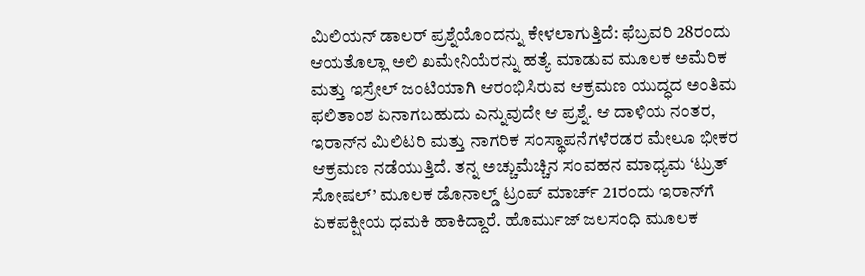ಮಿಲಿಯನ್ ಡಾಲರ್ ಪ್ರಶ್ನೆಯೊಂದನ್ನು ಕೇಳಲಾಗುತ್ತಿದೆ: ಫೆಬ್ರವರಿ 28ರಂದು ಆಯತೊಲ್ಲಾ ಅಲಿ ಖಮೇನಿಯೆರನ್ನು ಹತ್ಯೆ ಮಾಡುವ ಮೂಲಕ ಅಮೆರಿಕ ಮತ್ತು ಇಸ್ರೇಲ್ ಜಂಟಿಯಾಗಿ ಆರಂಭಿಸಿರುವ ಆಕ್ರಮಣ ಯುದ್ಧದ ಅಂತಿಮ ಫಲಿತಾಂಶ ಏನಾಗಬಹುದು ಎನ್ನುವುದೇ ಆ ಪ್ರಶ್ನೆ. ಆ ದಾಳಿಯ ನಂತರ, ಇರಾನ್‌ನ ಮಿಲಿಟರಿ ಮತ್ತು ನಾಗರಿಕ ಸಂಸ್ಥಾಪನೆಗಳೆರಡರ ಮೇಲೂ ಭೀಕರ ಆಕ್ರಮಣ ನಡೆಯುತ್ತಿದೆ. ತನ್ನ ಅಚ್ಚುಮೆಚ್ಚಿನ ಸಂವಹನ ಮಾಧ್ಯಮ ‘ಟ್ರುತ್ ಸೋಷಲ್’ ಮೂಲಕ ಡೊನಾಲ್ಡ್ ಟ್ರಂಪ್ ಮಾರ್ಚ್ 21ರಂದು ಇರಾನ್‌ಗೆ ಏಕಪಕ್ಷೀಯ ಧಮಕಿ ಹಾಕಿದ್ದಾರೆ. ಹೊರ್ಮುಜ್ ಜಲಸಂಧಿ ಮೂಲಕ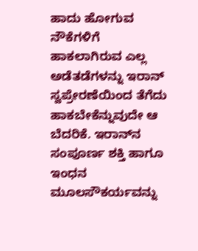ಹಾದು ಹೋಗುವ ನೌಕೆಗಳಿಗೆ ಹಾಕಲಾಗಿರುವ ಎಲ್ಲ ಅಡೆತಡೆಗಳನ್ನು ಇರಾನ್ ಸ್ವಪ್ರೇರಣೆಯಿಂದ ತೆಗೆದು ಹಾಕಬೇಕೆನ್ನುವುದೇ ಆ ಬೆದರಿಕೆ. ಇರಾನ್‌ನ ಸಂಪೂರ್ಣ ಶಕ್ತಿ ಹಾಗೂ ಇಂಧನ ಮೂಲಸೌಕರ್ಯವನ್ನು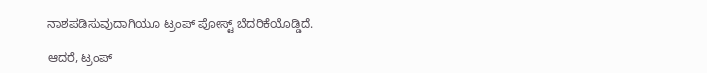ನಾಶಪಡಿಸುವುದಾಗಿಯೂ ಟ್ರಂಪ್ ಪೋಸ್ಟ್ ಬೆದರಿಕೆಯೊಡ್ಡಿದೆ.

ಆದರೆ, ಟ್ರಂಪ್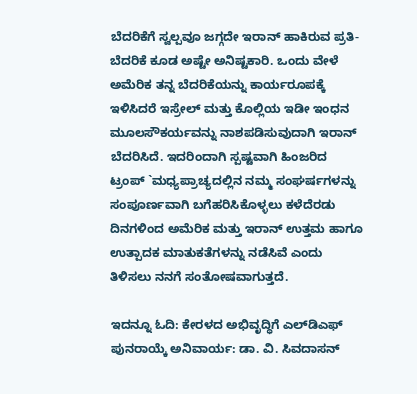ಬೆದರಿಕೆಗೆ ಸ್ವಲ್ಪವೂ ಜಗ್ಗದೇ ಇರಾನ್ ಹಾಕಿರುವ ಪ್ರತಿ-ಬೆದರಿಕೆ ಕೂಡ ಅಷ್ಟೇ ಅನಿಷ್ಟಕಾರಿ. ಒಂದು ವೇಳೆ ಅಮೆರಿಕ ತನ್ನ ಬೆದರಿಕೆಯನ್ನು ಕಾರ್ಯರೂಪಕ್ಕೆ ಇಳಿಸಿದರೆ ಇಸ್ರೇಲ್ ಮತ್ತು ಕೊಲ್ಲಿಯ ಇಡೀ ಇಂಧನ ಮೂಲಸೌಕರ್ಯವನ್ನು ನಾಶಪಡಿಸುವುದಾಗಿ ಇರಾನ್ ಬೆದರಿಸಿದೆ. ಇದರಿಂದಾಗಿ ಸ್ಪಷ್ಟವಾಗಿ ಹಿಂಜರಿದ ಟ್ರಂಪ್ `ಮಧ್ಯಪ್ರಾಚ್ಯದಲ್ಲಿನ ನಮ್ಮ ಸಂಘರ್ಷಗಳನ್ನು ಸಂಪೂರ್ಣವಾಗಿ ಬಗೆಹರಿಸಿಕೊಳ್ಳಲು ಕಳೆದೆರಡು ದಿನಗಳಿಂದ ಅಮೆರಿಕ ಮತ್ತು ಇರಾನ್ ಉತ್ತಮ ಹಾಗೂ ಉತ್ಪಾದಕ ಮಾತುಕತೆಗಳನ್ನು ನಡೆಸಿವೆ ಎಂದು ತಿಳಿಸಲು ನನಗೆ ಸಂತೋಷವಾಗುತ್ತದೆ.

ಇದನ್ನೂ ಓದಿ: ಕೇರಳದ ಅಭಿವೃದ್ಧಿಗೆ ಎಲ್‌ಡಿಎಫ್ ಪುನರಾಯ್ಕೆ ಅನಿವಾರ್ಯ: ಡಾ. ವಿ. ಸಿವದಾಸನ್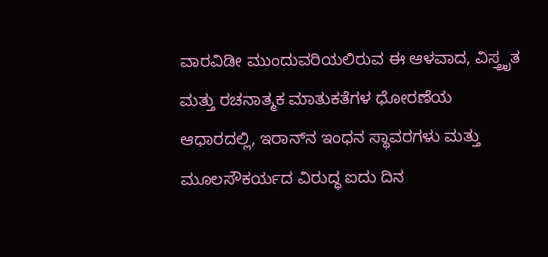ವಾರವಿಡೀ ಮುಂದುವರಿಯಲಿರುವ ಈ ಆಳವಾದ, ವಿಸ್ತ್ರೃತ ಮತ್ತು ರಚನಾತ್ಮಕ ಮಾತುಕತೆಗಳ ಧೋರಣೆಯ ಆಧಾರದಲ್ಲಿ, ಇರಾನ್‌ನ ಇಂಧನ ಸ್ಥಾವರಗಳು ಮತ್ತು ಮೂಲಸೌಕರ್ಯದ ವಿರುದ್ಧ ಐದು ದಿನ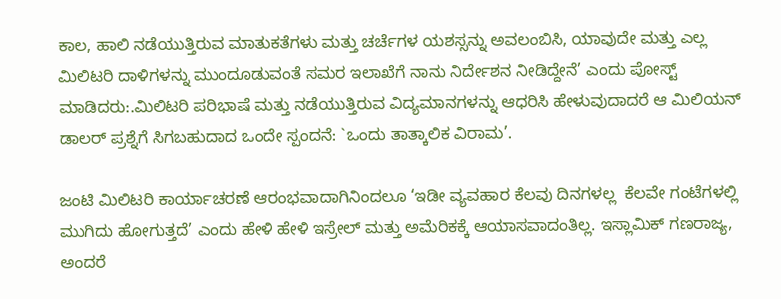ಕಾಲ, ಹಾಲಿ ನಡೆಯುತ್ತಿರುವ ಮಾತುಕತೆಗಳು ಮತ್ತು ಚರ್ಚೆಗಳ ಯಶಸ್ಸನ್ನು ಅವಲಂಬಿಸಿ, ಯಾವುದೇ ಮತ್ತು ಎಲ್ಲ ಮಿಲಿಟರಿ ದಾಳಿಗಳನ್ನು ಮುಂದೂಡುವಂತೆ ಸಮರ ಇಲಾಖೆಗೆ ನಾನು ನಿರ್ದೇಶನ ನೀಡಿದ್ದೇನೆ’ ಎಂದು ಪೋಸ್ಟ್ ಮಾಡಿದರು:.ಮಿಲಿಟರಿ ಪರಿಭಾಷೆ ಮತ್ತು ನಡೆಯುತ್ತಿರುವ ವಿದ್ಯಮಾನಗಳನ್ನು ಆಧರಿಸಿ ಹೇಳುವುದಾದರೆ ಆ ಮಿಲಿಯನ್ ಡಾಲರ್ ಪ್ರಶ್ನೆಗೆ ಸಿಗಬಹುದಾದ ಒಂದೇ ಸ್ಪಂದನೆ: `ಒಂದು ತಾತ್ಕಾಲಿಕ ವಿರಾಮ’.

ಜಂಟಿ ಮಿಲಿಟರಿ ಕಾರ್ಯಾಚರಣೆ ಆರಂಭವಾದಾಗಿನಿಂದಲೂ ‘ಇಡೀ ವ್ಯವಹಾರ ಕೆಲವು ದಿನಗಳಲ್ಲ  ಕೆಲವೇ ಗಂಟೆಗಳಲ್ಲಿ ಮುಗಿದು ಹೋಗುತ್ತದೆ’ ಎಂದು ಹೇಳಿ ಹೇಳಿ ಇಸ್ರೇಲ್ ಮತ್ತು ಅಮೆರಿಕಕ್ಕೆ ಆಯಾಸವಾದಂತಿಲ್ಲ. ಇಸ್ಲಾಮಿಕ್ ಗಣರಾಜ್ಯ, ಅಂದರೆ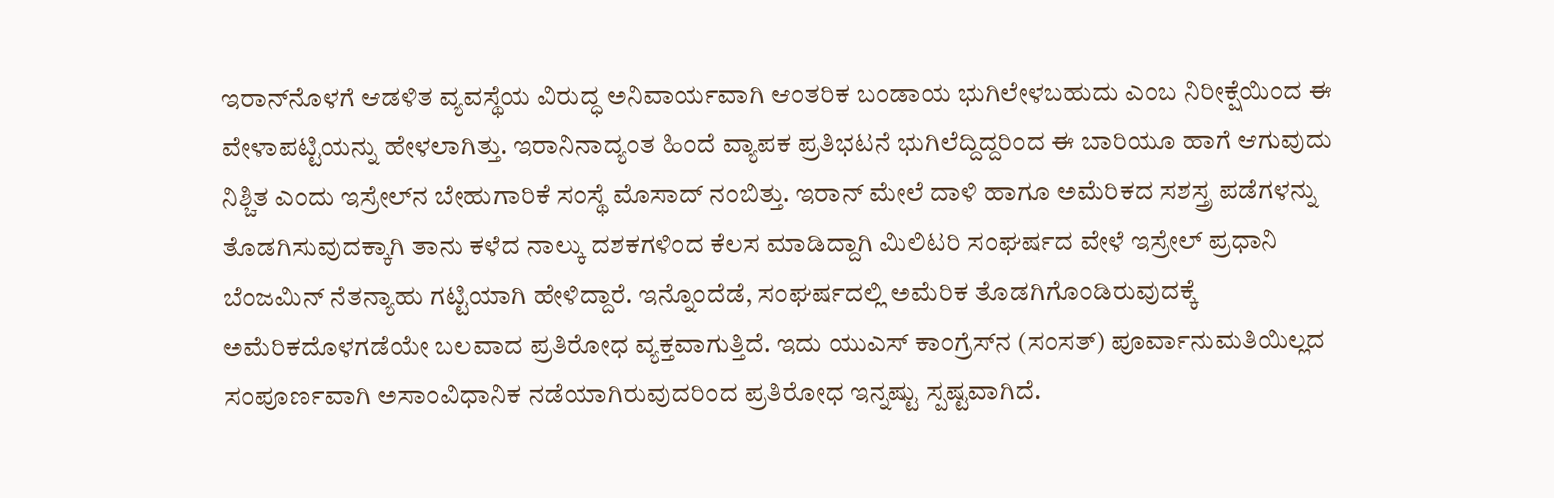ಇರಾನ್‌ನೊಳಗೆ ಆಡಳಿತ ವ್ಯವಸ್ಥೆಯ ವಿರುದ್ಧ ಅನಿವಾರ್ಯವಾಗಿ ಆಂತರಿಕ ಬಂಡಾಯ ಭುಗಿಲೇಳಬಹುದು ಎಂಬ ನಿರೀಕ್ಷೆಯಿಂದ ಈ ವೇಳಾಪಟ್ಟಿಯನ್ನು ಹೇಳಲಾಗಿತ್ತು. ಇರಾನಿನಾದ್ಯಂತ ಹಿಂದೆ ವ್ಯಾಪಕ ಪ್ರತಿಭಟನೆ ಭುಗಿಲೆದ್ದಿದ್ದರಿಂದ ಈ ಬಾರಿಯೂ ಹಾಗೆ ಆಗುವುದು ನಿಶ್ಚಿತ ಎಂದು ಇಸ್ರೇಲ್‌ನ ಬೇಹುಗಾರಿಕೆ ಸಂಸ್ಥೆ ಮೊಸಾದ್ ನಂಬಿತ್ತು. ಇರಾನ್ ಮೇಲೆ ದಾಳಿ ಹಾಗೂ ಅಮೆರಿಕದ ಸಶಸ್ತ್ರ ಪಡೆಗಳನ್ನು ತೊಡಗಿಸುವುದಕ್ಕಾಗಿ ತಾನು ಕಳೆದ ನಾಲ್ಕು ದಶಕಗಳಿಂದ ಕೆಲಸ ಮಾಡಿದ್ದಾಗಿ ಮಿಲಿಟರಿ ಸಂಘರ್ಷದ ವೇಳೆ ಇಸ್ರೇಲ್ ಪ್ರಧಾನಿ ಬೆಂಜಮಿನ್ ನೆತನ್ಯಾಹು ಗಟ್ಟಿಯಾಗಿ ಹೇಳಿದ್ದಾರೆ. ಇನ್ನೊಂದೆಡೆ, ಸಂಘರ್ಷದಲ್ಲಿ ಅಮೆರಿಕ ತೊಡಗಿಗೊಂಡಿರುವುದಕ್ಕೆ ಅಮೆರಿಕದೊಳಗಡೆಯೇ ಬಲವಾದ ಪ್ರತಿರೋಧ ವ್ಯಕ್ತವಾಗುತ್ತಿದೆ. ಇದು ಯುಎಸ್ ಕಾಂಗ್ರೆಸ್‌ನ (ಸಂಸತ್) ಪೂರ್ವಾನುಮತಿಯಿಲ್ಲದ ಸಂಪೂರ್ಣವಾಗಿ ಅಸಾಂವಿಧಾನಿಕ ನಡೆಯಾಗಿರುವುದರಿಂದ ಪ್ರತಿರೋಧ ಇನ್ನಷ್ಟು ಸ್ಪಷ್ಟವಾಗಿದೆ.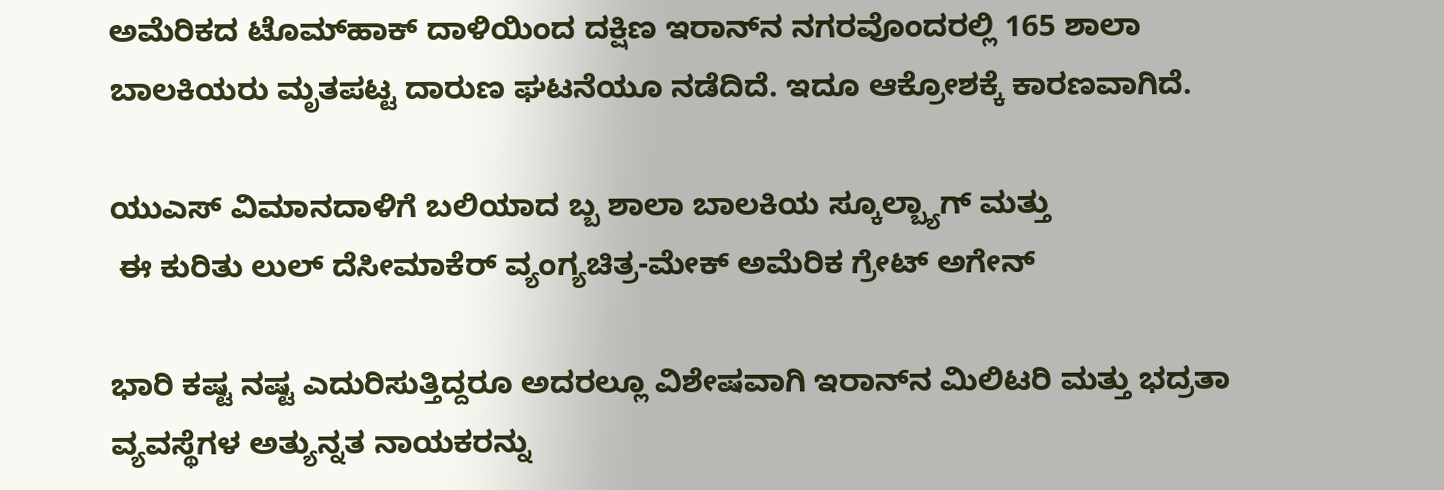ಅಮೆರಿಕದ ಟೊಮ್‌ಹಾಕ್ ದಾಳಿಯಿಂದ ದಕ್ಷಿಣ ಇರಾನ್‌ನ ನಗರವೊಂದರಲ್ಲಿ 165 ಶಾಲಾ ಬಾಲಕಿಯರು ಮೃತಪಟ್ಟ ದಾರುಣ ಘಟನೆಯೂ ನಡೆದಿದೆ. ಇದೂ ಆಕ್ರೋಶಕ್ಕೆ ಕಾರಣವಾಗಿದೆ.

ಯುಎಸ್ ವಿಮಾನದಾಳಿಗೆ ಬಲಿಯಾದ ಬ್ಬ ಶಾಲಾ ಬಾಲಕಿಯ ಸ್ಕೂಲ್ಬ್ಯಾಗ್ ಮತ್ತು
 ಈ ಕುರಿತು ಲುಲ್ ದೆಸೀಮಾಕೆರ್‍ ವ್ಯಂಗ್ಯಚಿತ್ರ-ಮೇಕ್‍ ಅಮೆರಿಕ ಗ್ರೇಟ್‍ ಅಗೇನ್

ಭಾರಿ ಕಷ್ಟ ನಷ್ಟ ಎದುರಿಸುತ್ತಿದ್ದರೂ ಅದರಲ್ಲೂ ವಿಶೇಷವಾಗಿ ಇರಾನ್‌ನ ಮಿಲಿಟರಿ ಮತ್ತು ಭದ್ರತಾ ವ್ಯವಸ್ಥೆಗಳ ಅತ್ಯುನ್ನತ ನಾಯಕರನ್ನು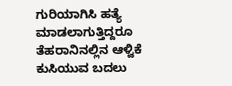ಗುರಿಯಾಗಿಸಿ ಹತ್ಯೆ ಮಾಡಲಾಗುತ್ತಿದ್ದರೂ ತೆಹರಾನಿನಲ್ಲಿನ ಆಳ್ವಿಕೆ ಕುಸಿಯುವ ಬದಲು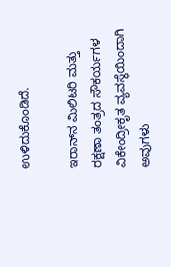ಉಳಿದುಕೊಂಡಿದೆ.

ಇರಾನ್‌ನ ಮಿಲಿಟರಿ ಮತ್ತು ರಕ್ಷಣಾ ತಂತ್ರದ ಸೌಕರ್ಯಗಳ ವಿಕೇಂದ್ರೀಕೃತ ವ್ಯವಸ್ಥೆಯಿಂದಾಗಿ ಅವುಗಳು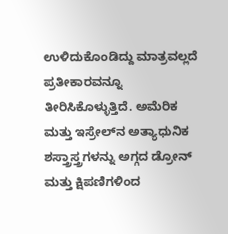ಉಳಿದುಕೊಂಡಿದ್ದು ಮಾತ್ರವಲ್ಲದೆ ಪ್ರತೀಕಾರವನ್ನೂ ತೀರಿಸಿಕೊಳ್ಳುತ್ತಿದೆ. ಅಮೆರಿಕ ಮತ್ತು ಇಸ್ರೇಲ್‌ನ ಅತ್ಯಾಧುನಿಕ ಶಸ್ತ್ರಾಸ್ತ್ರಗಳನ್ನು ಅಗ್ಗದ ಡ್ರೋನ್ ಮತ್ತು ಕ್ಷಿಪಣಿಗಳಿಂದ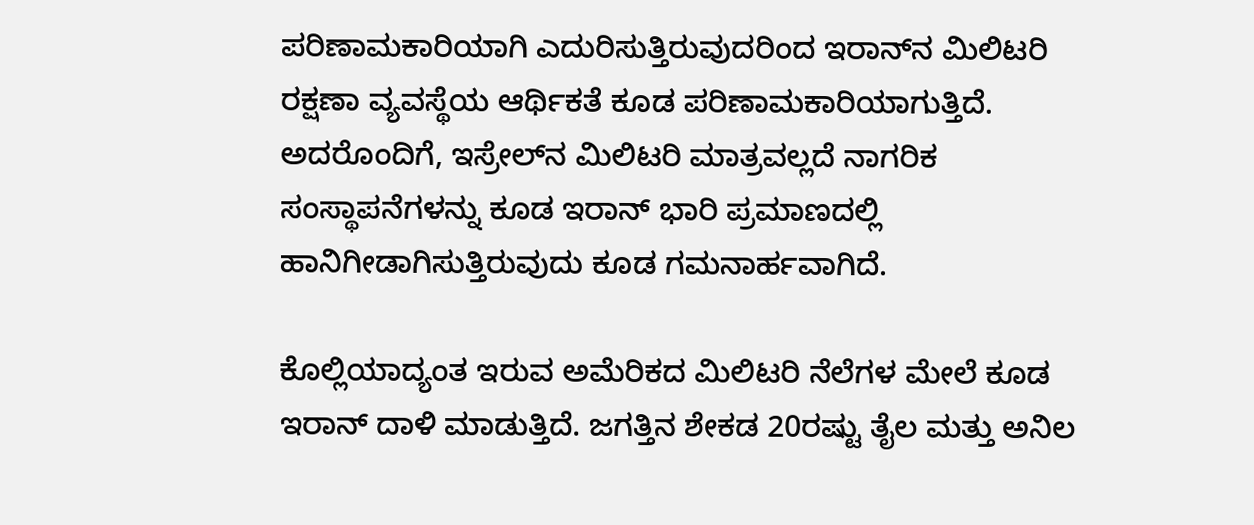ಪರಿಣಾಮಕಾರಿಯಾಗಿ ಎದುರಿಸುತ್ತಿರುವುದರಿಂದ ಇರಾನ್‌ನ ಮಿಲಿಟರಿ ರಕ್ಷಣಾ ವ್ಯವಸ್ಥೆಯ ಆರ್ಥಿಕತೆ ಕೂಡ ಪರಿಣಾಮಕಾರಿಯಾಗುತ್ತಿದೆ. ಅದರೊಂದಿಗೆ, ಇಸ್ರೇಲ್‌ನ ಮಿಲಿಟರಿ ಮಾತ್ರವಲ್ಲದೆ ನಾಗರಿಕ ಸಂಸ್ಥಾಪನೆಗಳನ್ನು ಕೂಡ ಇರಾನ್ ಭಾರಿ ಪ್ರಮಾಣದಲ್ಲಿ ಹಾನಿಗೀಡಾಗಿಸುತ್ತಿರುವುದು ಕೂಡ ಗಮನಾರ್ಹವಾಗಿದೆ.

ಕೊಲ್ಲಿಯಾದ್ಯಂತ ಇರುವ ಅಮೆರಿಕದ ಮಿಲಿಟರಿ ನೆಲೆಗಳ ಮೇಲೆ ಕೂಡ ಇರಾನ್ ದಾಳಿ ಮಾಡುತ್ತಿದೆ. ಜಗತ್ತಿನ ಶೇಕಡ 20ರಷ್ಟು ತೈಲ ಮತ್ತು ಅನಿಲ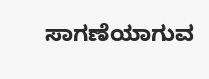ಸಾಗಣೆಯಾಗುವ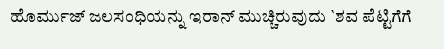ಹೊರ್ಮುಜ್ ಜಲಸಂಧಿಯನ್ನು ಇರಾನ್ ಮುಚ್ಚಿರುವುದು `ಶವ ಪೆಟ್ಟಿಗೆಗೆ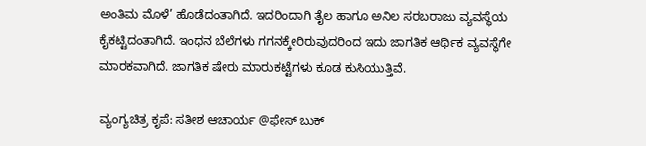ಅಂತಿಮ ಮೊಳೆ’ ಹೊಡೆದಂತಾಗಿದೆ. ಇದರಿಂದಾಗಿ ತೈಲ ಹಾಗೂ ಅನಿಲ ಸರಬರಾಜು ವ್ಯವಸ್ಥೆಯ ಕೈಕಟ್ಟಿದಂತಾಗಿದೆ. ಇಂಧನ ಬೆಲೆಗಳು ಗಗನಕ್ಕೇರಿರುವುದರಿಂದ ಇದು ಜಾಗತಿಕ ಆರ್ಥಿಕ ವ್ಯವಸ್ಥೆಗೇ ಮಾರಕವಾಗಿದೆ. ಜಾಗತಿಕ ಷೇರು ಮಾರುಕಟ್ಟೆಗಳು ಕೂಡ ಕುಸಿಯುತ್ತಿವೆ.

ವ್ಯಂಗ್ಯಚಿತ್ರ ಕೃಪೆ: ಸತೀಶ ಆಚಾರ್ಯ @ಫೇಸ್‍ ಬುಕ್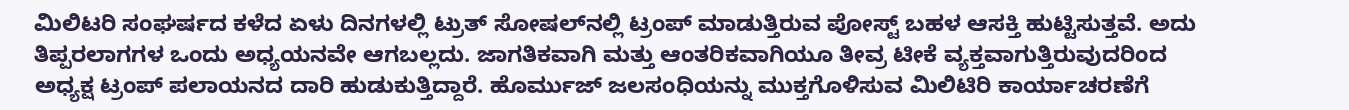ಮಿಲಿಟರಿ ಸಂಘರ್ಷದ ಕಳೆದ ಏಳು ದಿನಗಳಲ್ಲಿ ಟ್ರುತ್ ಸೋಷಲ್‌ನಲ್ಲಿ ಟ್ರಂಪ್ ಮಾಡುತ್ತಿರುವ ಪೋಸ್ಟ್ ಬಹಳ ಆಸಕ್ತಿ ಹುಟ್ಟಿಸುತ್ತವೆ. ಅದು ತಿಪ್ಪರಲಾಗಗಳ ಒಂದು ಅಧ್ಯಯನವೇ ಆಗಬಲ್ಲದು. ಜಾಗತಿಕವಾಗಿ ಮತ್ತು ಆಂತರಿಕವಾಗಿಯೂ ತೀವ್ರ ಟೀಕೆ ವ್ಯಕ್ತವಾಗುತ್ತಿರುವುದರಿಂದ ಅಧ್ಯಕ್ಷ ಟ್ರಂಪ್ ಪಲಾಯನದ ದಾರಿ ಹುಡುಕುತ್ತಿದ್ದಾರೆ. ಹೊರ್ಮುಜ್ ಜಲಸಂಧಿಯನ್ನು ಮುಕ್ತಗೊಳಿಸುವ ಮಿಲಿಟಿರಿ ಕಾರ್ಯಾಚರಣೆಗೆ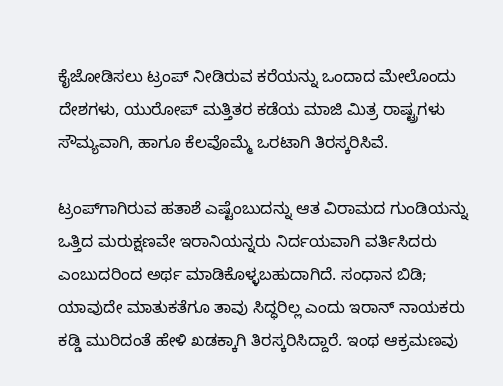ಕೈಜೋಡಿಸಲು ಟ್ರಂಪ್ ನೀಡಿರುವ ಕರೆಯನ್ನು ಒಂದಾದ ಮೇಲೊಂದು ದೇಶಗಳು, ಯುರೋಪ್ ಮತ್ತಿತರ ಕಡೆಯ ಮಾಜಿ ಮಿತ್ರ ರಾಷ್ಟ್ರಗಳು ಸೌಮ್ಯವಾಗಿ, ಹಾಗೂ ಕೆಲವೊಮ್ಮೆ ಒರಟಾಗಿ ತಿರಸ್ಕರಿಸಿವೆ.

ಟ್ರಂಪ್‌ಗಾಗಿರುವ ಹತಾಶೆ ಎಷ್ಟೆಂಬುದನ್ನು ಆತ ವಿರಾಮದ ಗುಂಡಿಯನ್ನು ಒತ್ತಿದ ಮರುಕ್ಷಣವೇ ಇರಾನಿಯನ್ನರು ನಿರ್ದಯವಾಗಿ ವರ್ತಿಸಿದರು ಎಂಬುದರಿಂದ ಅರ್ಥ ಮಾಡಿಕೊಳ್ಳಬಹುದಾಗಿದೆ. ಸಂಧಾನ ಬಿಡಿ; ಯಾವುದೇ ಮಾತುಕತೆಗೂ ತಾವು ಸಿದ್ಧರಿಲ್ಲ ಎಂದು ಇರಾನ್ ನಾಯಕರು ಕಡ್ಡಿ ಮುರಿದಂತೆ ಹೇಳಿ ಖಡಕ್ಕಾಗಿ ತಿರಸ್ಕರಿಸಿದ್ದಾರೆ. ಇಂಥ ಆಕ್ರಮಣವು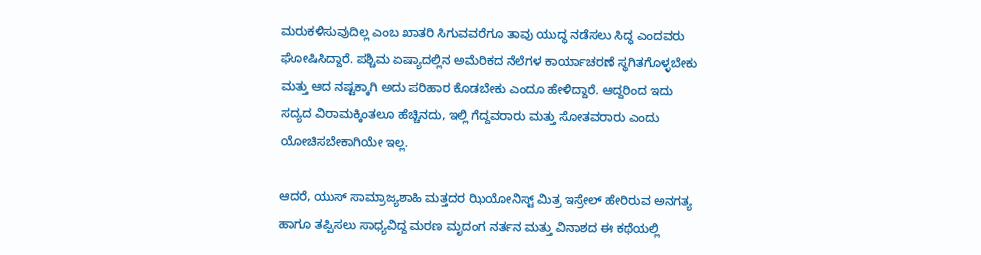ಮರುಕಳಿಸುವುದಿಲ್ಲ ಎಂಬ ಖಾತರಿ ಸಿಗುವವರೆಗೂ ತಾವು ಯುದ್ಧ ನಡೆಸಲು ಸಿದ್ಧ ಎಂದವರು ಘೋಷಿಸಿದ್ದಾರೆ. ಪಶ್ಚಿಮ ಏಷ್ಯಾದಲ್ಲಿನ ಅಮೆರಿಕದ ನೆಲೆಗಳ ಕಾರ್ಯಾಚರಣೆ ಸ್ಥಗಿತಗೊಳ್ಳಬೇಕು ಮತ್ತು ಆದ ನಷ್ಟಕ್ಕಾಗಿ ಅದು ಪರಿಹಾರ ಕೊಡಬೇಕು ಎಂದೂ ಹೇಳಿದ್ದಾರೆ. ಆದ್ದರಿಂದ ಇದು ಸದ್ಯದ ವಿರಾಮಕ್ಕಿಂತಲೂ ಹೆಚ್ಚಿನದು, ಇಲ್ಲಿ ಗೆದ್ದವರಾರು ಮತ್ತು ಸೋತವರಾರು ಎಂದು ಯೋಚಿಸಬೇಕಾಗಿಯೇ ಇಲ್ಲ.

ಆದರೆ, ಯುಸ್ ಸಾಮ್ರಾಜ್ಯಶಾಹಿ ಮತ್ತದರ ಝಿಯೋನಿಸ್ಟ್ ಮಿತ್ರ ಇಸ್ರೇಲ್ ಹೇರಿರುವ ಅನಗತ್ಯ ಹಾಗೂ ತಪ್ಪಿಸಲು ಸಾಧ್ಯವಿದ್ದ ಮರಣ ಮೃದಂಗ ನರ್ತನ ಮತ್ತು ವಿನಾಶದ ಈ ಕಥೆಯಲ್ಲಿ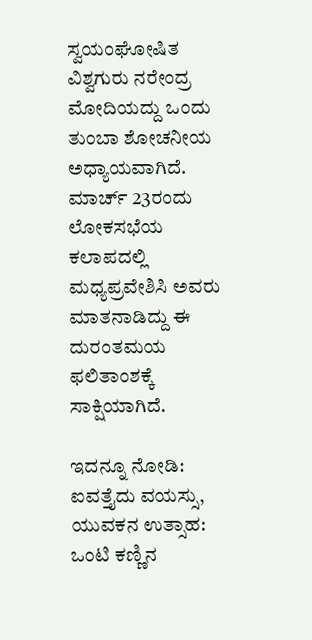ಸ್ವಯಂಘೋಷಿತ ವಿಶ್ವಗುರು ನರೇಂದ್ರ ಮೋದಿಯದ್ದು ಒಂದು ತುಂಬಾ ಶೋಚನೀಯ ಅಧ್ಯಾಯವಾಗಿದೆ. ಮಾರ್ಚ್ 23ರಂದು ಲೋಕಸಭೆಯ ಕಲಾಪದಲ್ಲಿ ಮಧ್ಯಪ್ರವೇಶಿಸಿ ಅವರು ಮಾತನಾಡಿದ್ದು ಈ ದುರಂತಮಯ ಫಲಿತಾಂಶಕ್ಕೆ ಸಾಕ್ಷಿಯಾಗಿದೆ.

ಇದನ್ನೂ ನೋಡಿ: ಐವತ್ತೈದು ವಯಸ್ಸು, ಯುವಕನ ಉತ್ಸಾಹ: ಒಂಟಿ ಕಣ್ಣಿನ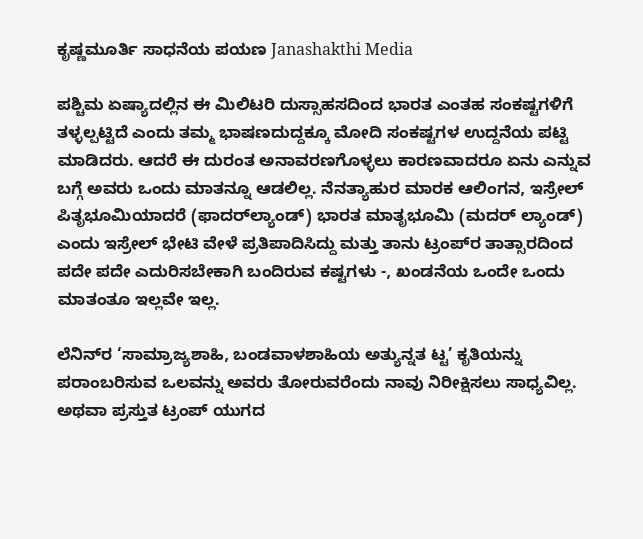ಕೃಷ್ಣಮೂರ್ತಿ ಸಾಧನೆಯ ಪಯಣ Janashakthi Media

ಪಶ್ಚಿಮ ಏಷ್ಯಾದಲ್ಲಿನ ಈ ಮಿಲಿಟರಿ ದುಸ್ಸಾಹಸದಿಂದ ಭಾರತ ಎಂತಹ ಸಂಕಷ್ಟಗಳಿಗೆ ತಳ್ಳಲ್ಪಟ್ಟಿದೆ ಎಂದು ತಮ್ಮ ಭಾಷಣದುದ್ದಕ್ಕೂ ಮೋದಿ ಸಂಕಷ್ಟಗಳ ಉದ್ದನೆಯ ಪಟ್ಟಿ ಮಾಡಿದರು. ಆದರೆ ಈ ದುರಂತ ಅನಾವರಣಗೊಳ್ಳಲು ಕಾರಣವಾದರೂ ಏನು ಎನ್ನುವ ಬಗ್ಗೆ ಅವರು ಒಂದು ಮಾತನ್ನೂ ಆಡಲಿಲ್ಲ. ನೆನತ್ಯಾಹುರ ಮಾರಕ ಆಲಿಂಗನ, ಇಸ್ರೇಲ್ ಪಿತೃಭೂಮಿಯಾದರೆ (ಫಾದರ್‌ಲ್ಯಾಂಡ್) ಭಾರತ ಮಾತೃಭೂಮಿ (ಮದರ್ ಲ್ಯಾಂಡ್) ಎಂದು ಇಸ್ರೇಲ್ ಭೇಟಿ ವೇಳೆ ಪ್ರತಿಪಾದಿಸಿದ್ದು ಮತ್ತು ತಾನು ಟ್ರಂಪ್‌ರ ತಾತ್ಸಾರದಿಂದ ಪದೇ ಪದೇ ಎದುರಿಸಬೇಕಾಗಿ ಬಂದಿರುವ ಕಷ್ಟಗಳು -, ಖಂಡನೆಯ ಒಂದೇ ಒಂದು ಮಾತಂತೂ ಇಲ್ಲವೇ ಇಲ್ಲ.

ಲೆನಿನ್‌ರ ‘ಸಾಮ್ರಾಜ್ಯಶಾಹಿ, ಬಂಡವಾಳಶಾಹಿಯ ಅತ್ಯುನ್ನತ ಟ್ಟ’ ಕೃತಿಯನ್ನು ಪರಾಂಬರಿಸುವ ಒಲವನ್ನು ಅವರು ತೋರುವರೆಂದು ನಾವು ನಿರೀಕ್ಷಿಸಲು ಸಾಧ್ಯವಿಲ್ಲ. ಅಥವಾ ಪ್ರಸ್ತುತ ಟ್ರಂಪ್ ಯುಗದ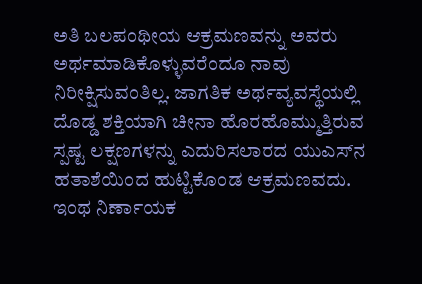ಅತಿ ಬಲಪಂಥೀಯ ಆಕ್ರಮಣವನ್ನು ಅವರು ಅರ್ಥಮಾಡಿಕೊಳ್ಳುವರೆಂದೂ ನಾವು ನಿರೀಕ್ಷಿಸುವಂತಿಲ್ಲ. ಜಾಗತಿಕ ಅರ್ಥವ್ಯವಸ್ಥೆಯಲ್ಲಿ ದೊಡ್ಡ ಶಕ್ತಿಯಾಗಿ ಚೀನಾ ಹೊರಹೊಮ್ಮುತ್ತಿರುವ ಸ್ಪಷ್ಟ ಲಕ್ಷಣಗಳನ್ನು ಎದುರಿಸಲಾರದ ಯುಎಸ್‌ನ ಹತಾಶೆಯಿಂದ ಹುಟ್ಟಿಕೊಂಡ ಆಕ್ರಮಣವದು. ಇಂಥ ನಿರ್ಣಾಯಕ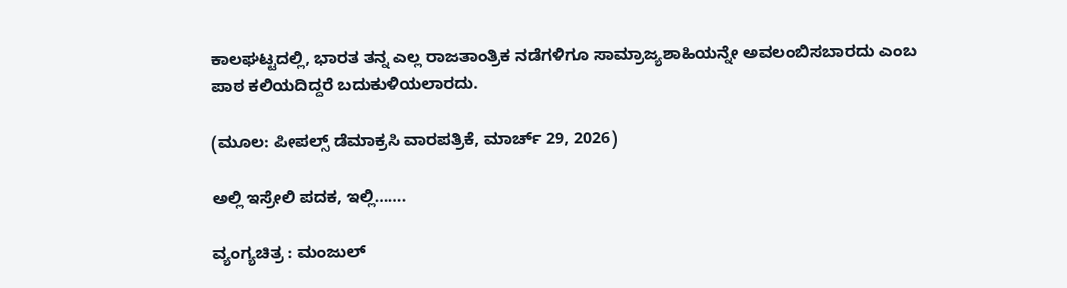ಕಾಲಘಟ್ಟದಲ್ಲಿ, ಭಾರತ ತನ್ನ ಎಲ್ಲ ರಾಜತಾಂತ್ರಿಕ ನಡೆಗಳಿಗೂ ಸಾಮ್ರಾಜ್ಯಶಾಹಿಯನ್ನೇ ಅವಲಂಬಿಸಬಾರದು ಎಂಬ ಪಾಠ ಕಲಿಯದಿದ್ದರೆ ಬದುಕುಳಿಯಲಾರದು.

(ಮೂಲ: ಪೀಪಲ್ಸ್ ಡೆಮಾಕ್ರಸಿ ವಾರಪತ್ರಿಕೆ, ಮಾರ್ಚ್ 29, 2026)

ಅಲ್ಲಿ ಇಸ್ರೇಲಿ ಪದಕ, ಇಲ್ಲಿ…….

ವ್ಯಂಗ್ಯಚಿತ್ರ : ಮಂಜುಲ್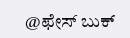@ಫೇಸ್‍ ಬುಕ್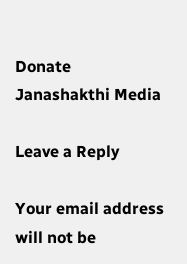Donate Janashakthi Media

Leave a Reply

Your email address will not be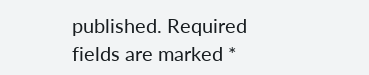published. Required fields are marked *